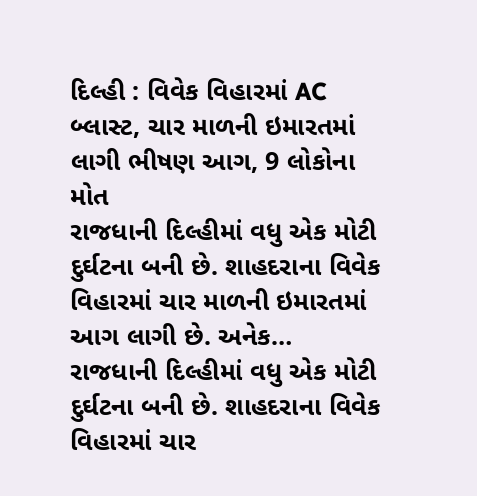દિલ્હી : વિવેક વિહારમાં AC બ્લાસ્ટ, ચાર માળની ઇમારતમાં લાગી ભીષણ આગ, 9 લોકોના મોત
રાજધાની દિલ્હીમાં વધુ એક મોટી દુર્ઘટના બની છે. શાહદરાના વિવેક વિહારમાં ચાર માળની ઇમારતમાં આગ લાગી છે. અનેક…
રાજધાની દિલ્હીમાં વધુ એક મોટી દુર્ઘટના બની છે. શાહદરાના વિવેક વિહારમાં ચાર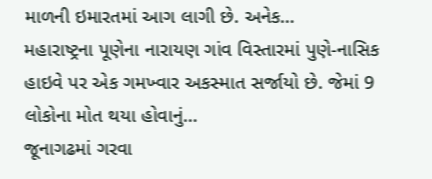માળની ઇમારતમાં આગ લાગી છે. અનેક…
મહારાષ્ટ્રના પૂણેના નારાયણ ગાંવ વિસ્તારમાં પુણે-નાસિક હાઇવે પર એક ગમખ્વાર અકસ્માત સર્જાયો છે. જેમાં 9 લોકોના મોત થયા હોવાનું…
જૂનાગઢમાં ગરવા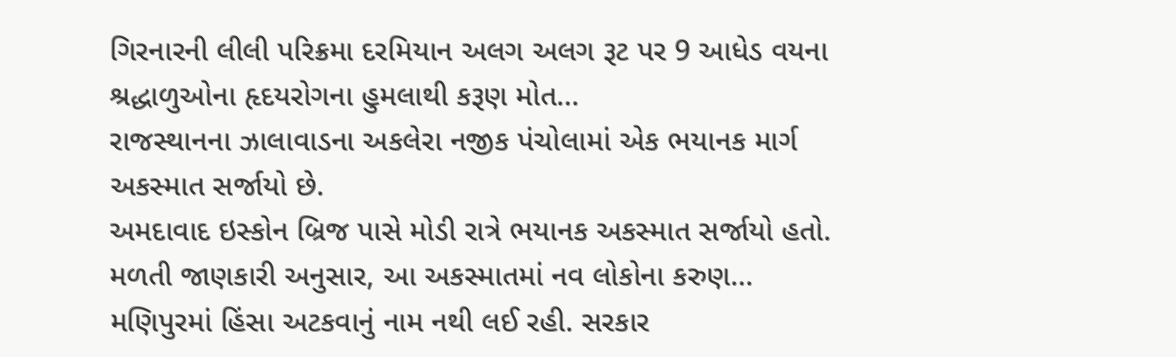ગિરનારની લીલી પરિક્રમા દરમિયાન અલગ અલગ રૂટ પર 9 આધેડ વયના શ્રદ્ધાળુઓના હૃદયરોગના હુમલાથી કરૂણ મોત…
રાજસ્થાનના ઝાલાવાડના અકલેરા નજીક પંચોલામાં એક ભયાનક માર્ગ અકસ્માત સર્જાયો છે.
અમદાવાદ ઇસ્કોન બ્રિજ પાસે મોડી રાત્રે ભયાનક અકસ્માત સર્જાયો હતો. મળતી જાણકારી અનુસાર, આ અકસ્માતમાં નવ લોકોના કરુણ…
મણિપુરમાં હિંસા અટકવાનું નામ નથી લઈ રહી. સરકાર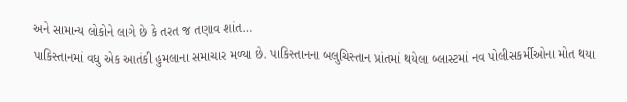અને સામાન્ય લોકોને લાગે છે કે તરત જ તણાવ શાંત…
પાકિસ્તાનમાં વધુ એક આતંકી હુમલાના સમાચાર મળ્યા છે. પાકિસ્તાનના બલુચિસ્તાન પ્રાંતમાં થયેલા બ્લાસ્ટમાં નવ પોલીસકર્મીઓના મોત થયા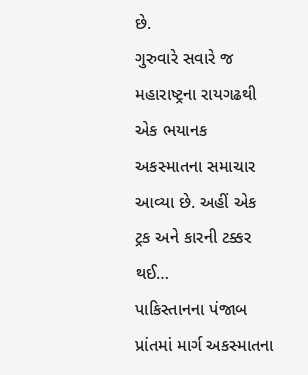છે.
ગુરુવારે સવારે જ મહારાષ્ટ્રના રાયગઢથી એક ભયાનક અકસ્માતના સમાચાર આવ્યા છે. અહીં એક ટ્રક અને કારની ટક્કર થઈ…
પાકિસ્તાનના પંજાબ પ્રાંતમાં માર્ગ અકસ્માતના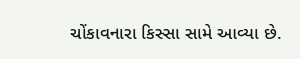ચોંકાવનારા કિસ્સા સામે આવ્યા છે.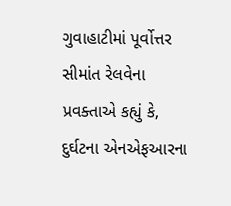ગુવાહાટીમાં પૂર્વોત્તર સીમાંત રેલવેના પ્રવક્તાએ કહ્યું કે, દુર્ઘટના એનએફઆરના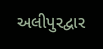અલીપુરદ્વાર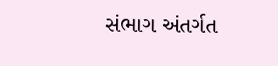સંભાગ અંતર્ગત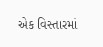એક વિસ્તારમાં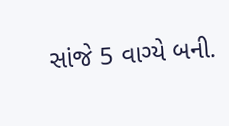સાંજે 5 વાગ્યે બની.